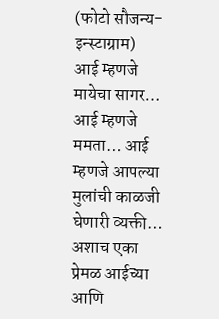(फोटो सौजन्य- इन्स्टाग्राम)
आई म्हणजे मायेचा सागर… आई म्हणजे ममता… आई म्हणजे आपल्या मुलांची काळजी घेणारी व्यक्ती… अशाच एका प्रेमळ आईच्या आणि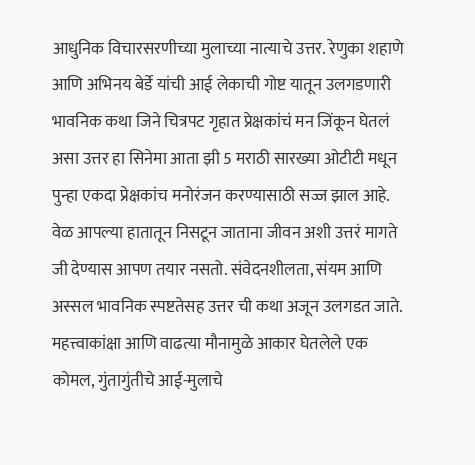आधुनिक विचारसरणीच्या मुलाच्या नात्याचे उत्तर. रेणुका शहाणे आणि अभिनय बेर्डे यांची आई लेकाची गोष्ट यातून उलगडणारी भावनिक कथा जिने चित्रपट गृहात प्रेक्षकांचं मन जिंकून घेतलं असा उत्तर हा सिनेमा आता झी 5 मराठी सारख्या ओटीटी मधून पुन्हा एकदा प्रेक्षकांच मनोरंजन करण्यासाठी सज्ज झाल आहे. वेळ आपल्या हातातून निसटून जाताना जीवन अशी उत्तरं मागते जी देण्यास आपण तयार नसतो. संवेदनशीलता, संयम आणि अस्सल भावनिक स्पष्टतेसह उत्तर ची कथा अजून उलगडत जाते.
महत्त्वाकांक्षा आणि वाढत्या मौनामुळे आकार घेतलेले एक कोमल, गुंतागुंतीचे आई-मुलाचे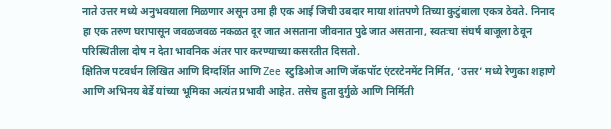नाते उत्तर मध्ये अनुभवयाला मिळणार असून उमा ही एक आई जिची उबदार माया शांतपणे तिच्या कुटुंबाला एकत्र ठेवते. निनाद हा एक तरुण घरापासून जवळजवळ नकळत दूर जात असताना जीवनात पुढे जात असताना, स्वतःचा संघर्ष बाजूला ठेवून परिस्थितीला दोष न देता भावनिक अंतर पार करण्याच्या कसरतीत दिसतो.
क्षितिज पटवर्धन लिखित आणि दिग्दर्शित आणि Zee स्टुडिओज आणि जॅकपॉट एंटरटेनमेंट निर्मित, ‘उत्तर’ मध्ये रेणुका शहाणे आणि अभिनय बेर्डे यांच्या भूमिका अत्यंत प्रभावी आहेत. तसेच ह्रुता दुर्गुळे आणि निर्मिती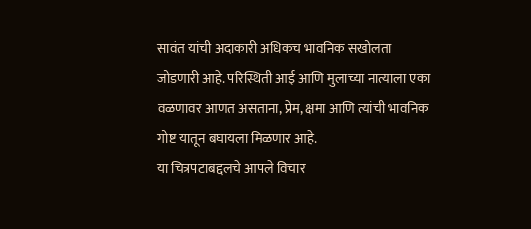सावंत यांची अदाकारी अधिकच भावनिक सखोलता जोडणारी आहे. परिस्थिती आई आणि मुलाच्या नात्याला एका वळणावर आणत असताना, प्रेम, क्षमा आणि त्यांची भावनिक गोष्ट यातून बघायला मिळणार आहे.
या चित्रपटाबद्दलचे आपले विचार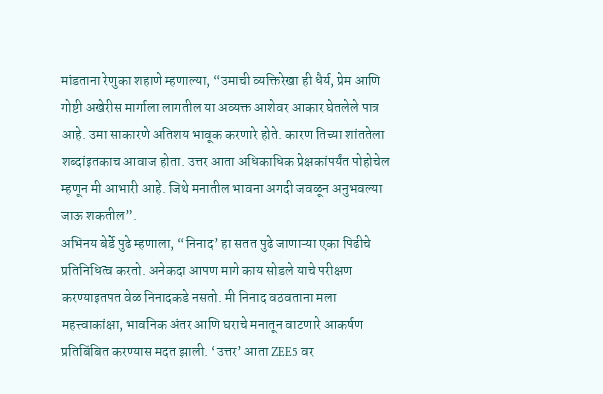मांडताना रेणुका शहाणे म्हणाल्या, “उमाची व्यक्तिरेखा ही धैर्य, प्रेम आणि गोष्टी अखेरीस मार्गाला लागतील या अव्यक्त आशेवर आकार घेतलेले पात्र आहे. उमा साकारणे अतिशय भावूक करणारे होते. कारण तिच्या शांततेला शब्दांइतकाच आवाज होता. उत्तर आता अधिकाधिक प्रेक्षकांपर्यंत पोहोचेल म्हणून मी आभारी आहे. जिथे मनातील भावना अगदी जवळून अनुभवल्या जाऊ शकतील”.
अभिनय बेर्डे पुढे म्हणाला, “निनाद’ हा सतत पुढे जाणाऱ्या एका पिढीचे प्रतिनिधित्व करतो. अनेकदा आपण मागे काय सोडले याचे परीक्षण करण्याइतपत वेळ निनादकडे नसतो. मी निनाद वठवताना मला महत्त्वाकांक्षा, भावनिक अंतर आणि घराचे मनातून वाटणारे आकर्षण प्रतिबिंबित करण्यास मदत झाली. ‘उत्तर’ आता ZEE5 वर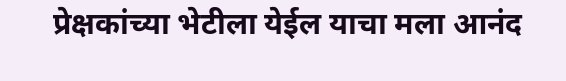प्रेक्षकांच्या भेटीला येईल याचा मला आनंद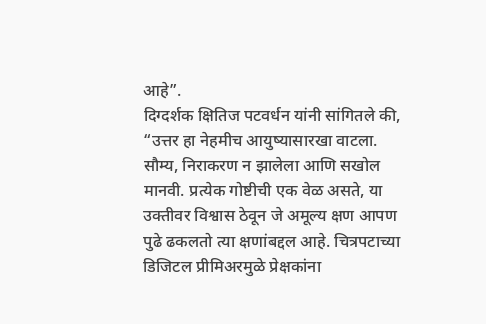आहे”.
दिग्दर्शक क्षितिज पटवर्धन यांनी सांगितले की, “उत्तर हा नेहमीच आयुष्यासारखा वाटला. सौम्य, निराकरण न झालेला आणि सखोल मानवी. प्रत्येक गोष्टीची एक वेळ असते, या उक्तीवर विश्वास ठेवून जे अमूल्य क्षण आपण पुढे ढकलतो त्या क्षणांबद्दल आहे. चित्रपटाच्या डिजिटल प्रीमिअरमुळे प्रेक्षकांना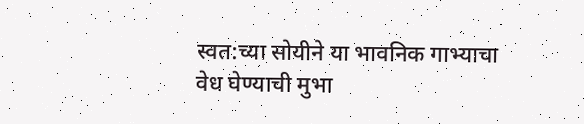स्वत:च्या सोयीने या भावनिक गाभ्याचा वेध घेण्याची मुभा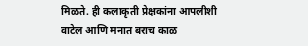मिळते. ही कलाकृती प्रेक्षकांना आपलीशी वाटेल आणि मनात बराच काळ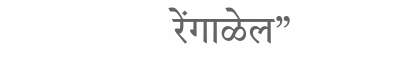रेंगाळेल”